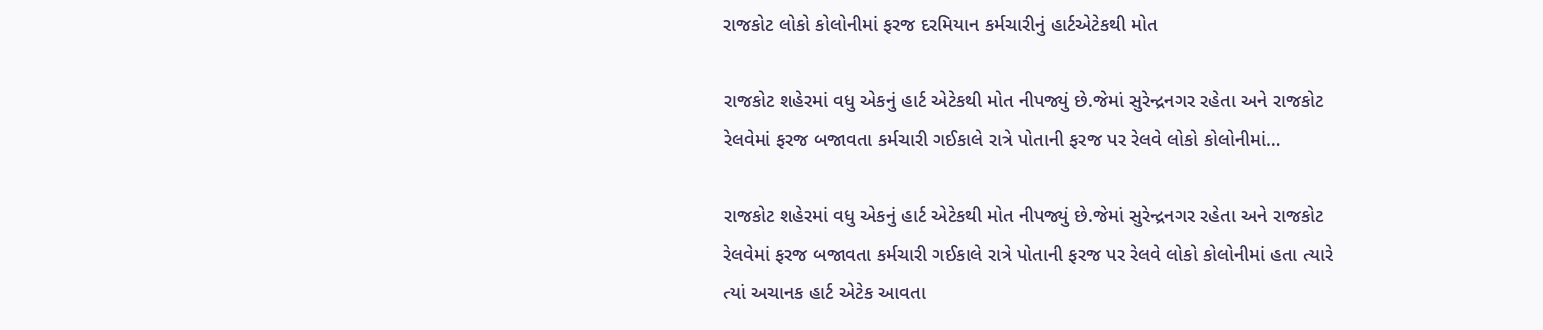રાજકોટ લોકો કોલોનીમાં ફરજ દરમિયાન કર્મચારીનું હાર્ટએટેકથી મોત

રાજકોટ શહેરમાં વધુ એકનું હાર્ટ એટેકથી મોત નીપજ્યું છે.જેમાં સુરેન્દ્રનગર રહેતા અને રાજકોટ રેલવેમાં ફરજ બજાવતા કર્મચારી ગઈકાલે રાત્રે પોતાની ફરજ પર રેલવે લોકો કોલોનીમાં…

રાજકોટ શહેરમાં વધુ એકનું હાર્ટ એટેકથી મોત નીપજ્યું છે.જેમાં સુરેન્દ્રનગર રહેતા અને રાજકોટ રેલવેમાં ફરજ બજાવતા કર્મચારી ગઈકાલે રાત્રે પોતાની ફરજ પર રેલવે લોકો કોલોનીમાં હતા ત્યારે ત્યાં અચાનક હાર્ટ એટેક આવતા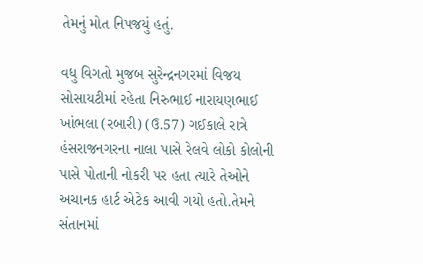તેમનું મોત નિપજયું હતું.

વધુ વિગતો મુજબ સુરેન્દ્રનગરમાં વિજય સોસાયટીમાં રહેતા નિરુભાઈ નારાયણભાઈ ખાંભલા (રબારી) (ઉ.57) ગઈકાલે રાત્રે હંસરાજનગરના નાલા પાસે રેલવે લોકો કોલોની પાસે પોતાની નોકરી પર હતા ત્યારે તેઓને અચાનક હાર્ટ એટેક આવી ગયો હતો.તેમને સંતાનમાં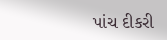પાંચ દીકરી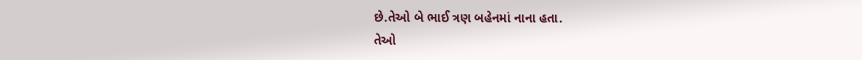છે.તેઓ બે ભાઈ ત્રણ બહેનમાં નાના હતા.
તેઓ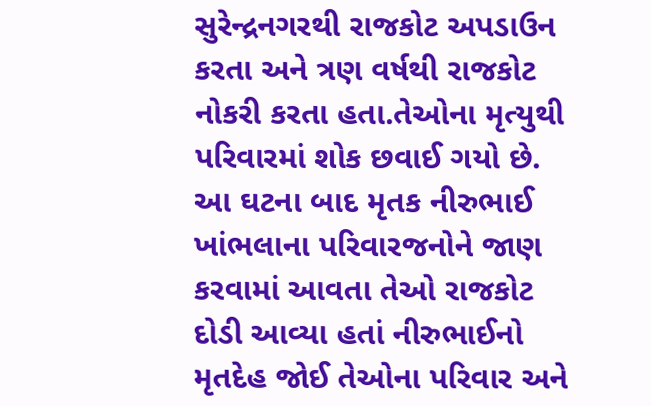સુરેન્દ્રનગરથી રાજકોટ અપડાઉન કરતા અને ત્રણ વર્ષથી રાજકોટ નોકરી કરતા હતા.તેઓના મૃત્યુથી પરિવારમાં શોક છવાઈ ગયો છે. આ ઘટના બાદ મૃતક નીરુભાઈ ખાંભલાના પરિવારજનોને જાણ કરવામાં આવતા તેઓ રાજકોટ દોડી આવ્યા હતાં નીરુભાઈનો મૃતદેહ જોઈ તેઓના પરિવાર અને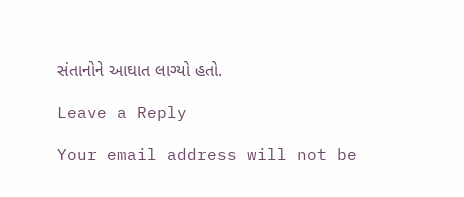સંતાનોને આઘાત લાગ્યો હતો.

Leave a Reply

Your email address will not be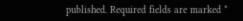published. Required fields are marked *